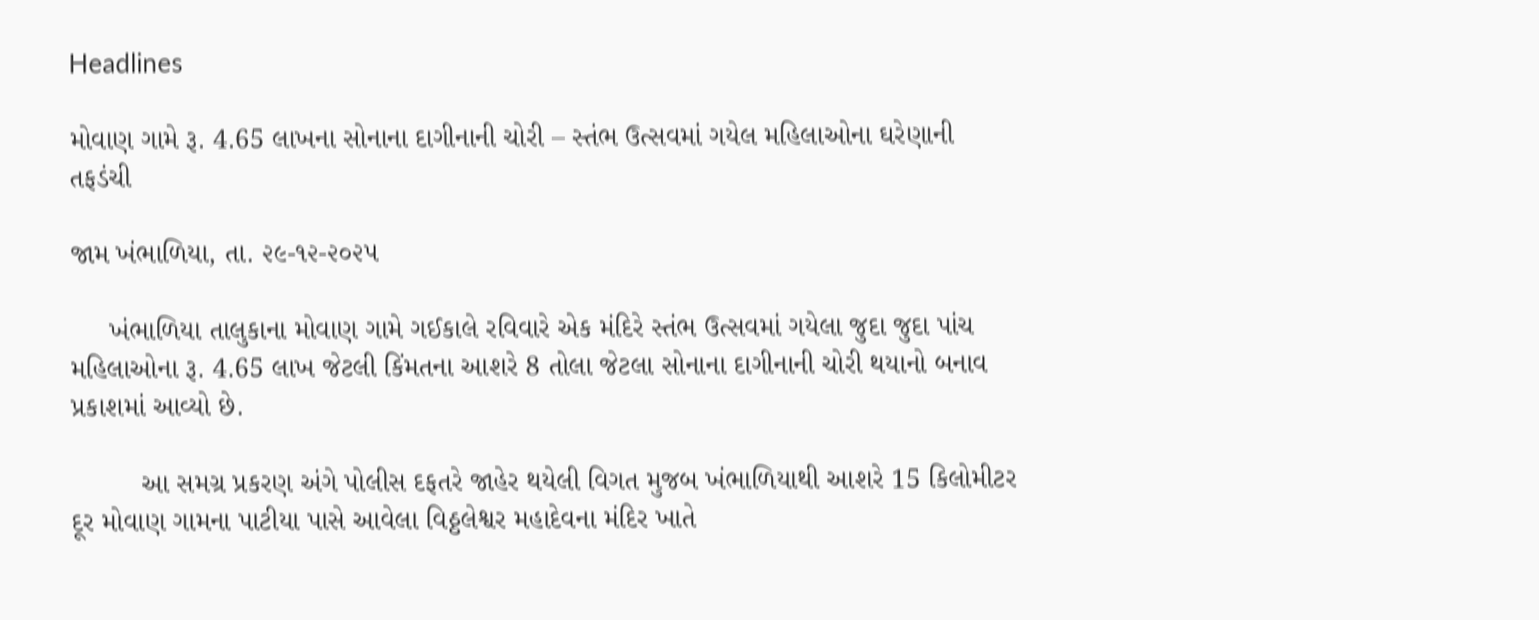Headlines

મોવાણ ગામે રૂ. 4.65 લાખના સોનાના દાગીનાની ચોરી – સ્તંભ ઉત્સવમાં ગયેલ મહિલાઓના ઘરેણાની તફડંચી

જામ ખંભાળિયા, તા. ૨૯-૧૨-૨૦૨૫

     ખંભાળિયા તાલુકાના મોવાણ ગામે ગઈકાલે રવિવારે એક મંદિરે સ્તંભ ઉત્સવમાં ગયેલા જુદા જુદા પાંચ મહિલાઓના રૂ. 4.65 લાખ જેટલી કિંમતના આશરે 8 તોલા જેટલા સોનાના દાગીનાની ચોરી થયાનો બનાવ પ્રકાશમાં આવ્યો છે.

         આ સમગ્ર પ્રકરણ અંગે પોલીસ દફતરે જાહેર થયેલી વિગત મુજબ ખંભાળિયાથી આશરે 15 કિલોમીટર દૂર મોવાણ ગામના પાટીયા પાસે આવેલા વિઠ્ઠલેશ્વર મહાદેવના મંદિર ખાતે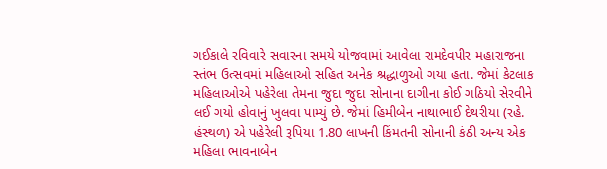ગઈકાલે રવિવારે સવારના સમયે યોજવામાં આવેલા રામદેવપીર મહારાજના સ્તંભ ઉત્સવમાં મહિલાઓ સહિત અનેક શ્રદ્ધાળુઓ ગયા હતા. જેમાં કેટલાક મહિલાઓએ પહેરેલા તેમના જુદા જુદા સોનાના દાગીના કોઈ ગઠિયો સેરવીને લઈ ગયો હોવાનું ખુલવા પામ્યું છે. જેમાં હિમીબેન નાથાભાઈ દેથરીયા (રહે. હંસ્થળ) એ પહેરેલી રૂપિયા 1.80 લાખની કિંમતની સોનાની કંઠી અન્ય એક મહિલા ભાવનાબેન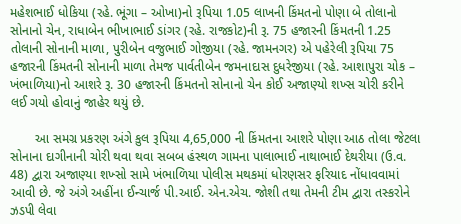મહેશભાઈ ધોકિયા (રહે. ભૂંગા – ઓખા)નો રૂપિયા 1.05 લાખની કિંમતનો પોણા બે તોલાનો સોનાનો ચેન, રાધાબેન ભીખાભાઈ ડાંગર (રહે. રાજકોટ)ની રૂ. 75 હજારની કિંમતની 1.25 તોલાની સોનાની માળા, પુરીબેન વજુભાઈ ગોજીયા (રહે. જામનગર) એ પહેરેલી રૂપિયા 75 હજારની કિંમતની સોનાની માળા તેમજ પાર્વતીબેન જમનાદાસ દુધરેજીયા (રહે. આશાપુરા ચોક – ખંભાળિયા)નો આશરે રૂ. 30 હજારની કિંમતનો સોનાનો ચેન કોઈ અજાણ્યો શખ્સ ચોરી કરીને લઈ ગયો હોવાનું જાહેર થયું છે.

       આ સમગ્ર પ્રકરણ અંગે કુલ રૂપિયા 4,65,000 ની કિંમતના આશરે પોણા આઠ તોલા જેટલા સોનાના દાગીનાની ચોરી થવા થવા સબબ હંસ્થળ ગામના પાલાભાઈ નાથાભાઈ દેથરીયા (ઉ.વ. 48) દ્વારા અજાણ્યા શખ્સો સામે ખંભાળિયા પોલીસ મથકમાં ધોરણસર ફરિયાદ નોંધાવવામાં આવી છે. જે અંગે અહીંના ઈન્ચાર્જ પી.આઈ. એન.એચ. જોશી તથા તેમની ટીમ દ્વારા તસ્કરોને ઝડપી લેવા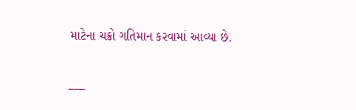માટેના ચક્રો ગતિમાન કરવામાં આવ્યા છે.

___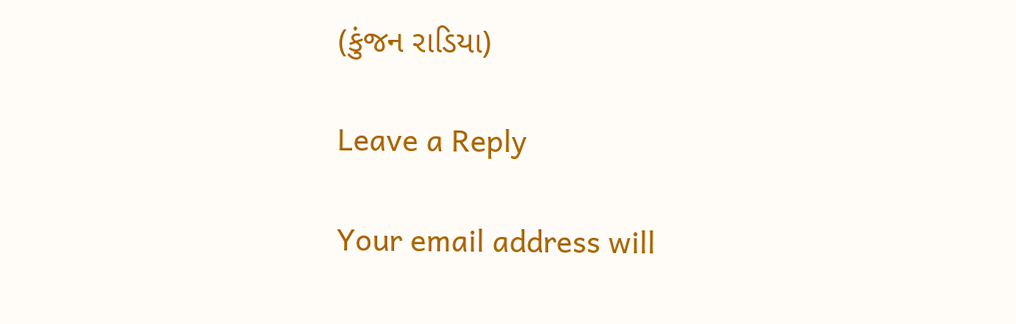(કુંજન રાડિયા)

Leave a Reply

Your email address will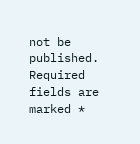not be published. Required fields are marked *